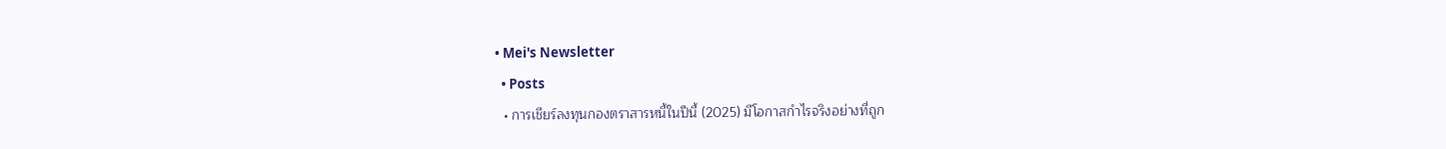• Mei's Newsletter
  • Posts
  • การเชียร์ลงทุนกองตราสารหนี้ในปีนี้ (2025) มีโอกาสกําไรจริงอย่างที่ถูก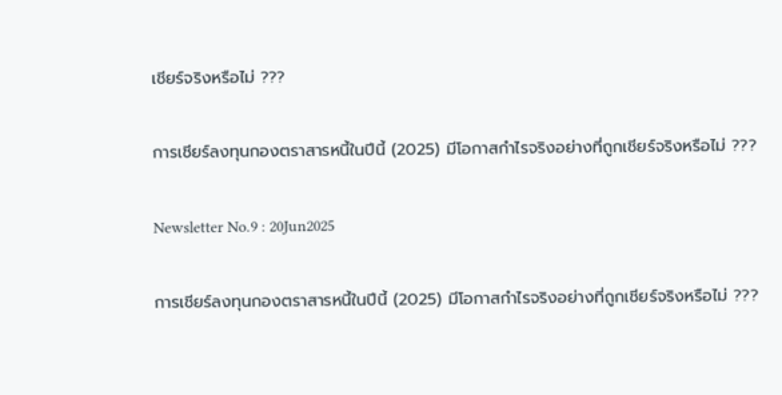เชียร์จริงหรือไม่ ???

การเชียร์ลงทุนกองตราสารหนี้ในปีนี้ (2025) มีโอกาสกําไรจริงอย่างที่ถูกเชียร์จริงหรือไม่ ???

Newsletter No.9 : 20Jun2025

การเชียร์ลงทุนกองตราสารหนี้ในปีนี้ (2025) มีโอกาสกำไรจริงอย่างที่ถูกเชียร์จริงหรือไม่ ???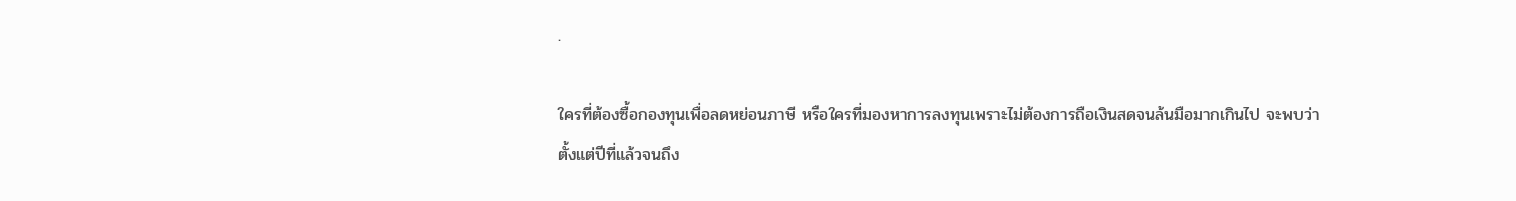.

ใครที่ต้องซื้อกองทุนเพื่อลดหย่อนภาษี หรือใครที่มองหาการลงทุนเพราะไม่ต้องการถือเงินสดจนล้นมือมากเกินไป จะพบว่า ตั้งแต่ปีที่แล้วจนถึง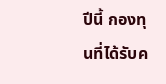ปีนี้ กองทุนที่ได้รับค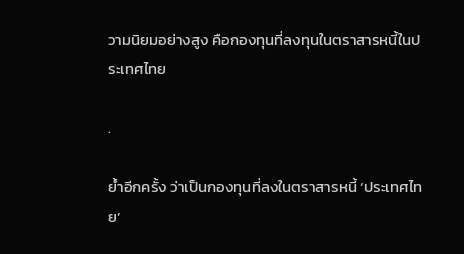วามนิยมอย่างสูง คือกองทุนที่ลงทุนในตราสารหนี้ในประเทศไทย

.

ย้ำอีกครั้ง ว่าเป็นกองทุนที่ลงในตราสารหนี้ ‘ประเทศไทย’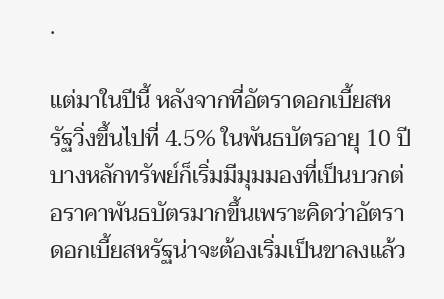.

แต่มาในปีนี้ หลังจากที่อัตราดอกเบี้ยสหรัฐวิ่งขึ้นไปที่ 4.5% ในพันธบัตรอายุ 10 ปี บางหลักทรัพย์ก็เริ่มมีมุมมองที่เป็นบวกต่อราคาพันธบัตรมากขึ้นเพราะคิดว่าอัตราดอกเบี้ยสหรัฐน่าจะต้องเริ่มเป็นขาลงแล้ว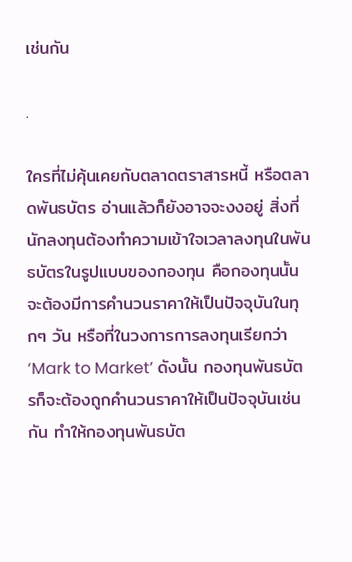เช่นกัน

.

ใครที่ไม่คุ้นเคยกับตลาดตราสารหนี้ หรือตลาดพันธบัตร อ่านแล้วก็ยังอาจจะงงอยู่ สิ่งที่นักลงทุนต้องทำความเข้าใจเวลาลงทุนในพันธบัตรในรูปแบบของกองทุน คือกองทุนนั้นจะต้องมีการคำนวนราคาให้เป็นปัจจุบันในทุกๆ วัน หรือที่ในวงการการลงทุนเรียกว่า ‘Mark to Market’ ดังนั้น กองทุนพันธบัตรก็จะต้องถูกคำนวนราคาให้เป็นปัจจุบันเช่นกัน ทำให้กองทุนพันธบัต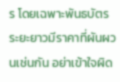ร โดยเฉพาะพันธบัตรระยะยาวมีราคาที่ผันผวนเช่นกัน อย่าเข้าใจผิด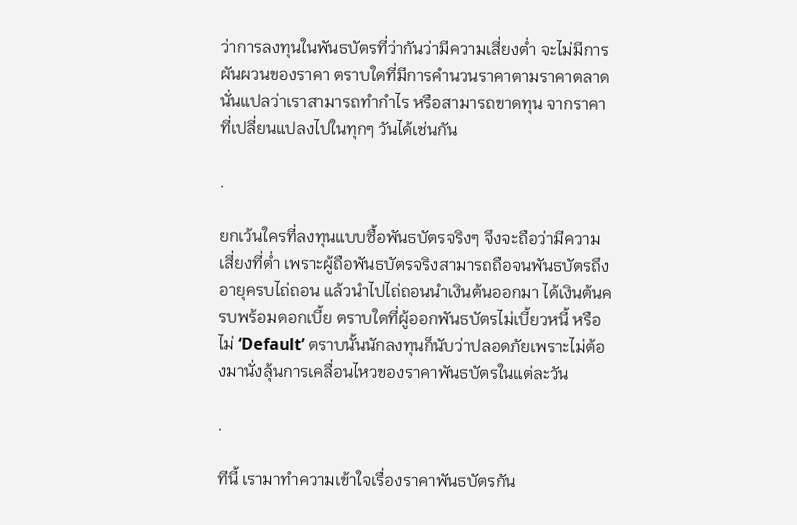ว่าการลงทุนในพันธบัตรที่ว่ากันว่ามีความเสี่ยงต่ำ จะไม่มีการผันผวนของราคา ตราบใดที่มีการคำนวนราคาตามราคาตลาด นั่นแปลว่าเราสามารถทำกำไร หรือสามารถขาดทุน จากราคาที่เปลี่ยนแปลงไปในทุกๆ วันได้เช่นกัน

.

ยกเว้นใครที่ลงทุนแบบซื้อพันธบัตรจริงๆ จึงจะถือว่ามีความเสี่ยงที่ต่ำ เพราะผู้ถือพันธบัตรจริงสามารถถือจนพันธบัตรถึงอายุครบไถ่ถอน แล้วนำไปไถ่ถอนนำเงินต้นออกมา ได้เงินต้นครบพร้อมดอกเบี้ย ตราบใดที่ผู้ออกพันธบัตรไม่เบี้ยวหนี้ หรือไม่ ‘Default’ ตราบนั้นนักลงทุนก็นับว่าปลอดภัยเพราะไม่ต้องมานั่งลุ้นการเคลื่อนไหวของราคาพันธบัตรในแต่ละวัน

.

ทีนี้ เรามาทำความเข้าใจเรื่องราคาพันธบัตรกัน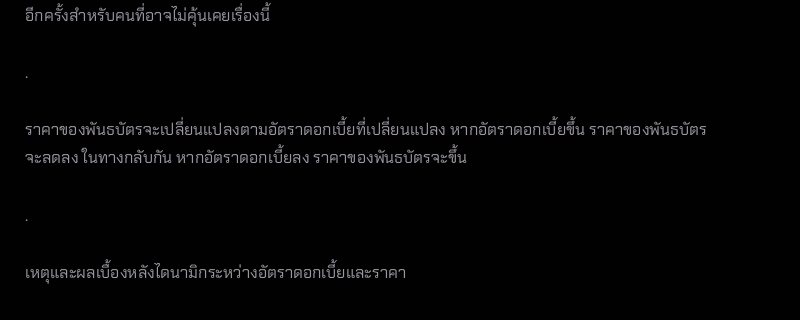อีกครั้งสำหรับคนที่อาจไม่คุ้นเคยเรื่องนี้

.

ราคาของพันธบัตรจะเปลี่ยนแปลงตามอัตราดอกเบี้ยที่เปลี่ยนแปลง หากอัตราดอกเบี้ยขึ้น ราคาของพันธบัตรจะลดลง ในทางกลับกัน หากอัตราดอกเบี้ยลง ราคาของพันธบัตรจะขึ้น

.

เหตุและผลเบื้องหลังไดนามิกระหว่างอัตราดอกเบี้ยและราคา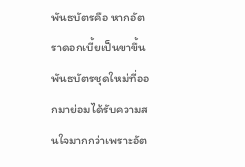พันธบัตรคือ หากอัตราดอกเบี้ยเป็นขาขึ้น พันธบัตรชุดใหม่ที่ออกมาย่อมได้รับความสนใจมากกว่าเพราะอัต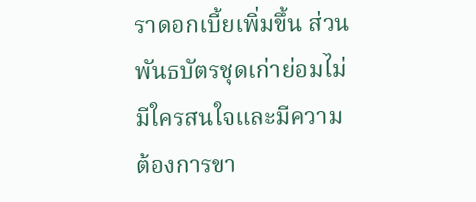ราดอกเบี้ยเพิ่มขึ้น ส่วนพันธบัตรชุดเก่าย่อมไม่มีใครสนใจและมีความต้องการขา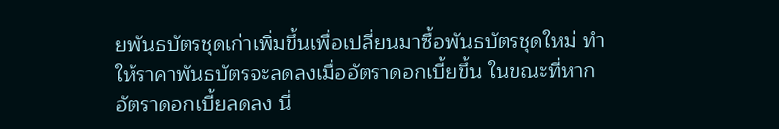ยพันธบัตรชุดเก่าเพิ่มขึ้นเพื่อเปลี่ยนมาซื้อพันธบัตรชุดใหม่ ทำให้ราคาพันธบัตรจะลดลงเมื่ออัตราดอกเบี้ยขึ้น ในขณะที่หากอัตราดอกเบี้ยลดลง นี่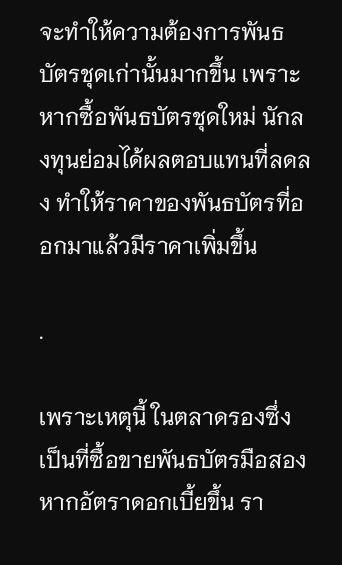จะทำให้ความต้องการพันธบัตรชุดเก่านั้นมากขึ้น เพราะหากซื้อพันธบัตรชุดใหม่ นักลงทุนย่อมได้ผลตอบแทนที่ลดลง ทำให้ราคาของพันธบัตรที่ออกมาแล้วมีราคาเพิ่มขึ้น

.

เพราะเหตุนี้ ในตลาดรองซึ่งเป็นที่ซื้อขายพันธบัตรมือสอง หากอัตราดอกเบี้ยขึ้น รา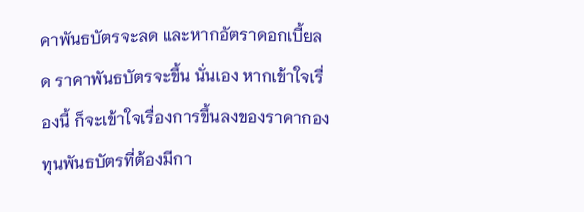คาพันธบัตรจะลด และหากอัตราดอกเบี้ยลด ราคาพันธบัตรจะขึ้น นั่นเอง หากเข้าใจเรื่องนี้ ก็จะเข้าใจเรื่องการขึ้นลงของราคากองทุนพันธบัตรที่ต้องมีกา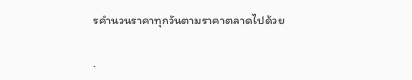รคำนวนราคาทุกวันตามราคาตลาดไปด้วย

.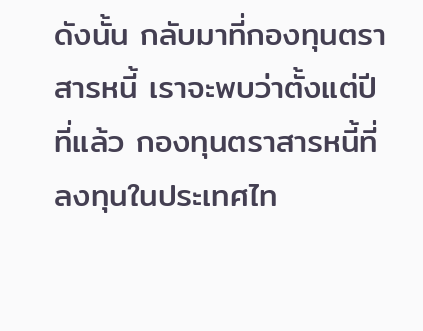ดังนั้น กลับมาที่กองทุนตราสารหนี้ เราจะพบว่าตั้งแต่ปีที่แล้ว กองทุนตราสารหนี้ที่ลงทุนในประเทศไท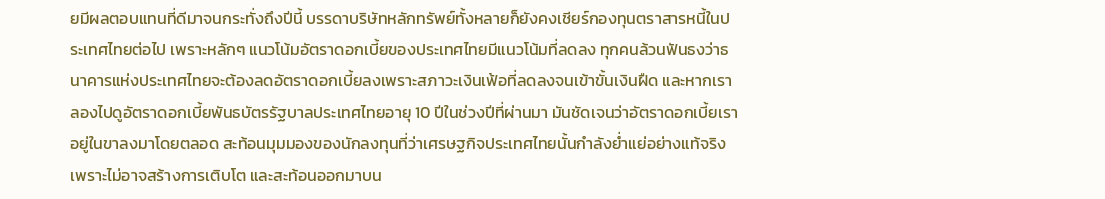ยมีผลตอบแทนที่ดีมาจนกระทั่งถึงปีนี้ บรรดาบริษัทหลักทรัพย์ทั้งหลายก็ยังคงเชียร์กองทุนตราสารหนี้ในประเทศไทยต่อไป เพราะหลักๆ แนวโน้มอัตราดอกเบี้ยของประเทศไทยมีแนวโน้มที่ลดลง ทุกคนล้วนฟันธงว่าธนาคารแห่งประเทศไทยจะต้องลดอัตราดอกเบี้ยลงเพราะสภาวะเงินเฟ้อที่ลดลงจนเข้าขั้นเงินฝืด และหากเราลองไปดูอัตราดอกเบี้ยพันธบัตรรัฐบาลประเทศไทยอายุ 10 ปีในช่วงปีที่ผ่านมา มันชัดเจนว่าอัตราดอกเบี้ยเราอยู่ในขาลงมาโดยตลอด สะท้อนมุมมองของนักลงทุนที่ว่าเศรษฐกิจประเทศไทยนั้นกำลังย่ำแย่อย่างแท้จริง เพราะไม่อาจสร้างการเติบโต และสะท้อนออกมาบน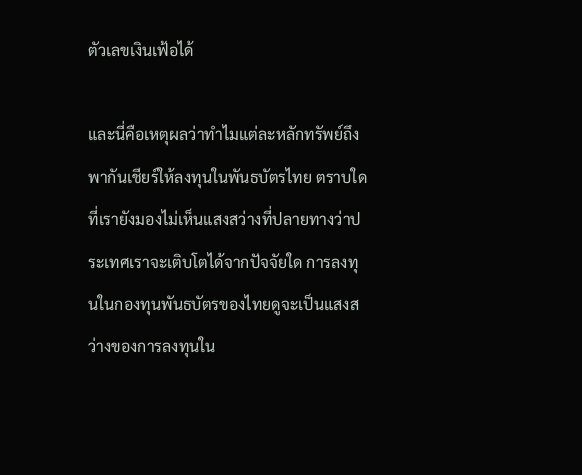ตัวเลขเงินเฟ้อได้

และนี่คือเหตุผลว่าทำไมแต่ละหลักทรัพย์ถึงพากันเชียร์ให้ลงทุนในพันธบัตรไทย ตราบใดที่เรายังมองไม่เห็นแสงสว่างที่ปลายทางว่าประเทศเราจะเติบโตได้จากปัจจัยใด การลงทุนในกองทุนพันธบัตรของไทยดูจะเป็นแสงสว่างของการลงทุนใน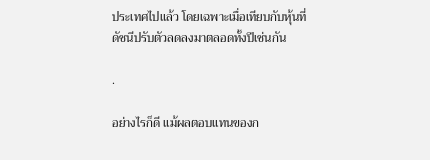ประเทศไปแล้ว โดยเฉพาะเมื่อเทียบกับหุ้นที่ดัชนีปรับตัวลดลงมาตลอดทั้งปีเช่นกัน

.

อย่างไรก็ดี แม้ผลตอบแทนของก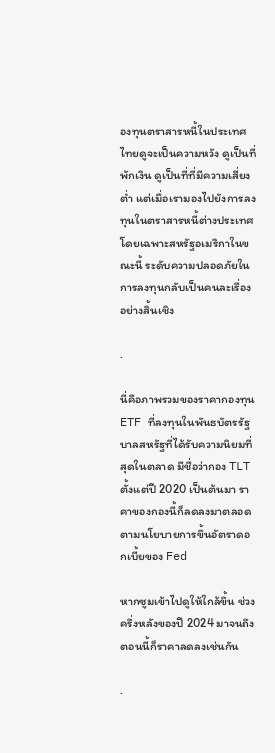องทุนตราสารหนี้ในประเทศไทยดูจะเป็นความหวัง ดูเป็นที่พักเงิน ดูเป็นที่ที่มีความเสี่ยงต่ำ แต่เมื่อเรามองไปยังการลงทุนในตราสารหนี้ต่างประเทศ โดยเฉพาะสหรัฐอเมริกาในขณะนี้ ระดับความปลอดภัยในการลงทุนกลับเป็นคนละเรื่องอย่างสิ้นเชิง

.

นี่คือภาพรวมของราคากองทุน ETF ที่ลงทุนในพันธบัตรรัฐบาลสหรัฐที่ได้รับความนิยมที่สุดในตลาด มีชื่อว่ากอง TLT ตั้งแต่ปี 2020 เป็นต้นมา ราคาของกองนี้ก็ลดลงมาตลอดตามนโยบายการขึ้นอัตราดอกเบี้ยของ Fed

หากซูมเข้าไปดูให้ใกล้ขึ้น ช่วงครึ่งหลังของปี 2024 มาจนถึงตอนนี้ก็ราคาลดลงเช่นกัน

.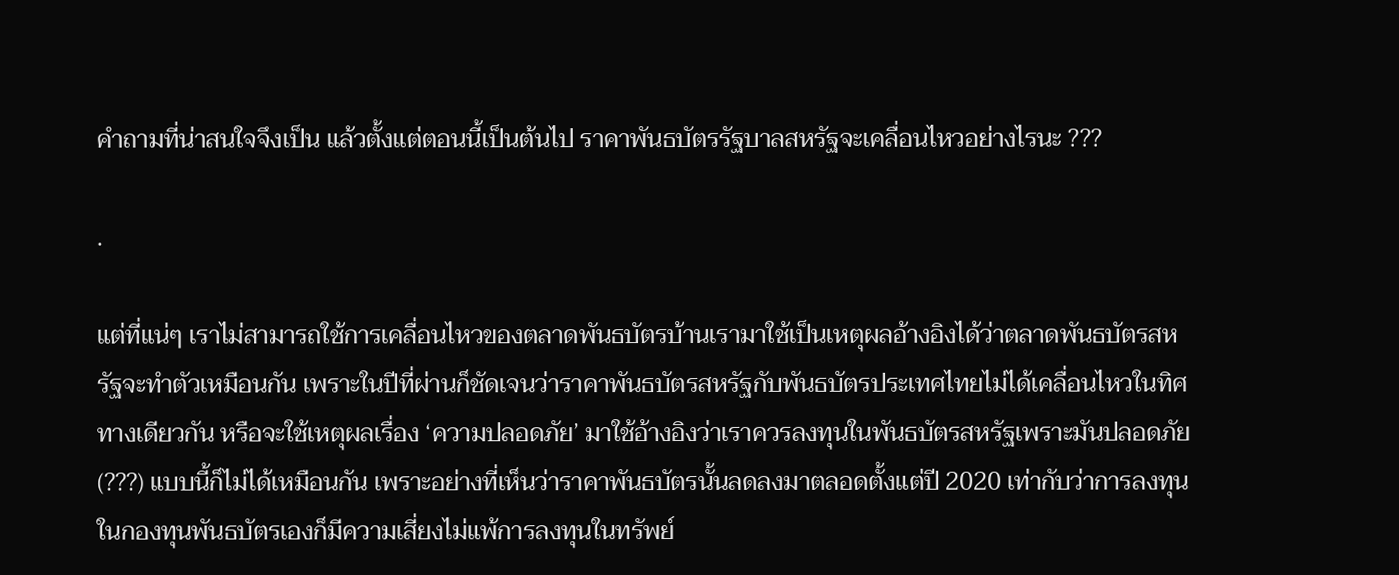คำถามที่น่าสนใจจึงเป็น แล้วตั้งแต่ตอนนี้เป็นต้นไป ราคาพันธบัตรรัฐบาลสหรัฐจะเคลื่อนไหวอย่างไรนะ ???

.

แต่ที่แน่ๆ เราไม่สามารถใช้การเคลื่อนไหวของตลาดพันธบัตรบ้านเรามาใช้เป็นเหตุผลอ้างอิงได้ว่าตลาดพันธบัตรสหรัฐจะทำตัวเหมือนกัน เพราะในปีที่ผ่านก็ชัดเจนว่าราคาพันธบัตรสหรัฐกับพันธบัตรประเทศไทยไม่ได้เคลื่อนไหวในทิศทางเดียวกัน หรือจะใช้เหตุผลเรื่อง ‘ความปลอดภัย’ มาใช้อ้างอิงว่าเราควรลงทุนในพันธบัตรสหรัฐเพราะมันปลอดภัย (???) แบบนี้ก็ไม่ได้เหมือนกัน เพราะอย่างที่เห็นว่าราคาพันธบัตรนั้นลดลงมาตลอดตั้งแต่ปี 2020 เท่ากับว่าการลงทุนในกองทุนพันธบัตรเองก็มีความเสี่ยงไม่แพ้การลงทุนในทรัพย์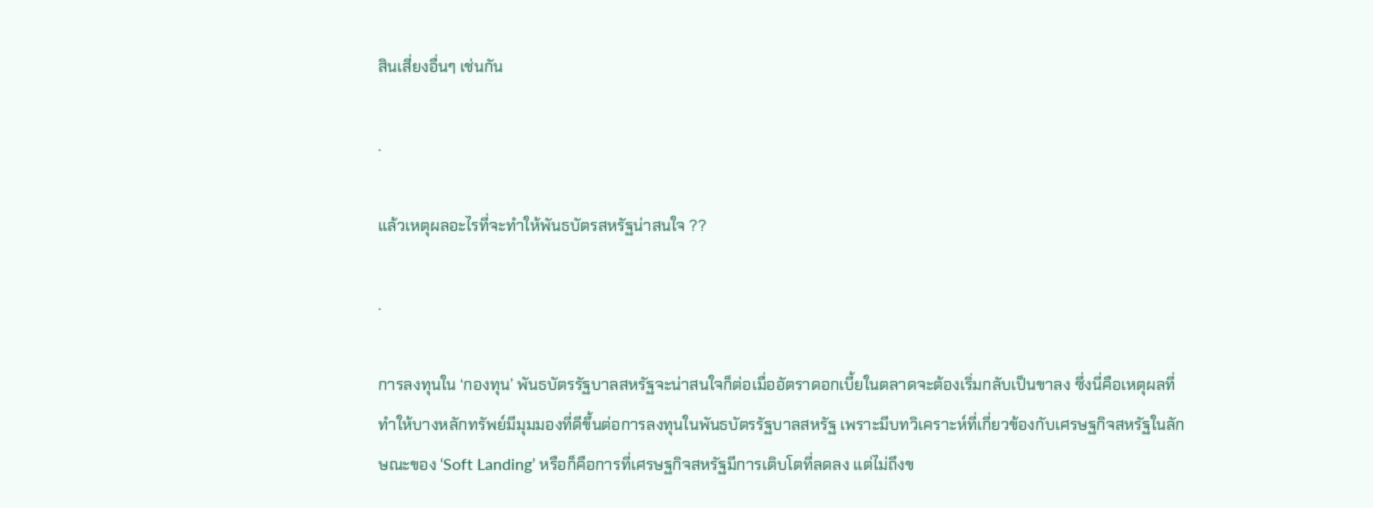สินเสี่ยงอื่นๆ เช่นกัน

.

แล้วเหตุผลอะไรที่จะทำให้พันธบัตรสหรัฐน่าสนใจ ??

.

การลงทุนใน ‘กองทุน’ พันธบัตรรัฐบาลสหรัฐจะน่าสนใจก็ต่อเมื่ออัตราดอกเบี้ยในตลาดจะต้องเริ่มกลับเป็นขาลง ซึ่งนี่คือเหตุผลที่ทำให้บางหลักทรัพย์มีมุมมองที่ดีขึ้นต่อการลงทุนในพันธบัตรรัฐบาลสหรัฐ เพราะมีบทวิเคราะห์ที่เกี่ยวข้องกับเศรษฐกิจสหรัฐในลักษณะของ ‘Soft Landing’ หรือก็คือการที่เศรษฐกิจสหรัฐมีการเติบโตที่ลดลง แต่ไม่ถึงข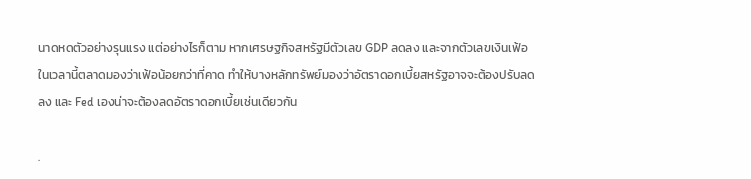นาดหดตัวอย่างรุนแรง แต่อย่างไรก็ตาม หากเศรษฐกิจสหรัฐมีตัวเลข GDP ลดลง และจากตัวเลขเงินเฟ้อในเวลานี้ตลาดมองว่าเฟ้อน้อยกว่าที่คาด ทำให้บางหลักทรัพย์มองว่าอัตราดอกเบี้ยสหรัฐอาจจะต้องปรับลดลง และ Fed เองน่าจะต้องลดอัตราดอกเบี้ยเช่นเดียวกัน

.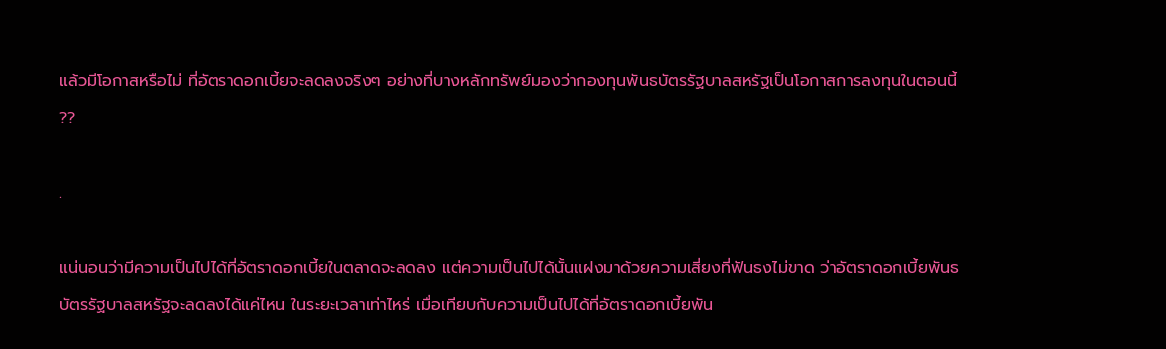แล้วมีโอกาสหรือไม่ ที่อัตราดอกเบี้ยจะลดลงจริงๆ อย่างที่บางหลักทรัพย์มองว่ากองทุนพันธบัตรรัฐบาลสหรัฐเป็นโอกาสการลงทุนในตอนนี้ ??

.

แน่นอนว่ามีความเป็นไปได้ที่อัตราดอกเบี้ยในตลาดจะลดลง แต่ความเป็นไปได้นั้นแฝงมาด้วยความเสี่ยงที่ฟันธงไม่ขาด ว่าอัตราดอกเบี้ยพันธบัตรรัฐบาลสหรัฐจะลดลงได้แค่ไหน ในระยะเวลาเท่าไหร่ เมื่อเทียบกับความเป็นไปได้ที่อัตราดอกเบี้ยพัน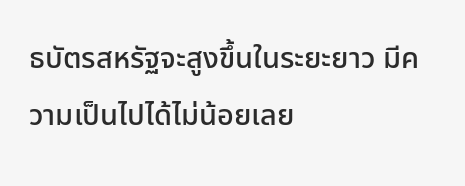ธบัตรสหรัฐจะสูงขึ้นในระยะยาว มีความเป็นไปได้ไม่น้อยเลย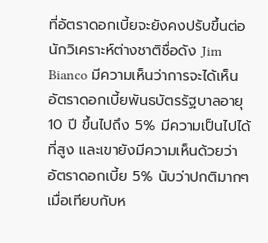ที่อัตราดอกเบี้ยจะยังคงปรับขึ้นต่อ นักวิเคราะห์ต่างชาติชื่อดัง Jim Bianco มีความเห็นว่าการจะได้เห็นอัตราดอกเบี้ยพันธบัตรรัฐบาลอายุ 10 ปี ขึ้นไปถึง 5% มีความเป็นไปได้ที่สูง และเขายังมีความเห็นด้วยว่าอัตราดอกเบี้ย 5% นับว่าปกติมากๆ เมื่อเทียบกับห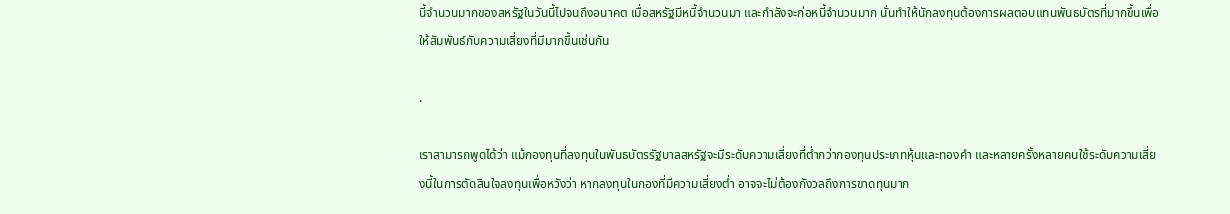นี้จำนวนมากของสหรัฐในวันนี้ไปจนถึงอนาคต เมื่อสหรัฐมีหนี้จำนวนมา และกำลังจะก่อหนี้จำนวนมาก นั่นทำให้นักลงทุนต้องการผลตอบแทนพันธบัตรที่มากขึ้นเพื่อให้สัมพันธ์กับความเสี่ยงที่มีมากขึ้นเช่นกัน

.

เราสามารถพูดได้ว่า แม้กองทุนที่ลงทุนในพันธบัตรรัฐบาลสหรัฐจะมีระดับความเสี่ยงที่ต่ำกว่ากองทุนประเภทหุ้นและทองคำ และหลายครั้งหลายคนใช้ระดับความเสี่ยงนี้ในการตัดสินใจลงทุนเพื่อหวังว่า หากลงทุนในกองที่มีความเสี่ยงต่ำ อาจจะไม่ต้องกังวลถึงการขาดทุนมาก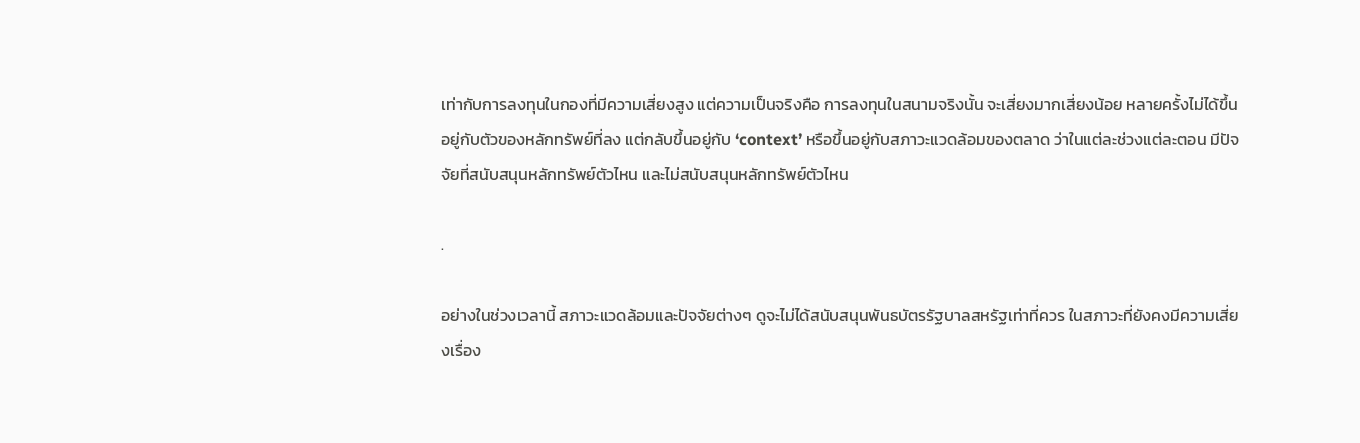เท่ากับการลงทุนในกองที่มีความเสี่ยงสูง แต่ความเป็นจริงคือ การลงทุนในสนามจริงนั้น จะเสี่ยงมากเสี่ยงน้อย หลายครั้งไม่ได้ขึ้นอยู่กับตัวของหลักทรัพย์ที่ลง แต่กลับขึ้นอยู่กับ ‘context’ หรือขึ้นอยู่กับสภาวะแวดล้อมของตลาด ว่าในแต่ละช่วงแต่ละตอน มีปัจจัยที่สนับสนุนหลักทรัพย์ตัวไหน และไม่สนับสนุนหลักทรัพย์ตัวไหน

.

อย่างในช่วงเวลานี้ สภาวะแวดล้อมและปัจจัยต่างๆ ดูจะไม่ได้สนับสนุนพันธบัตรรัฐบาลสหรัฐเท่าที่ควร ในสภาวะที่ยังคงมีความเสี่ยงเรื่อง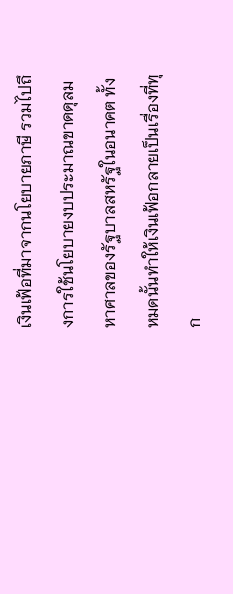เงินเฟ้อที่มาจากนโยบายภาษี รวมไปถึงการใช้นโยบายงบประมาณขาดดุลมหาศาลของรัฐบาลสหรัฐในอนาคต ทั้งหมดนั้นทำให้เงินเฟ้อกลายเป็นเรื่องที่ทุก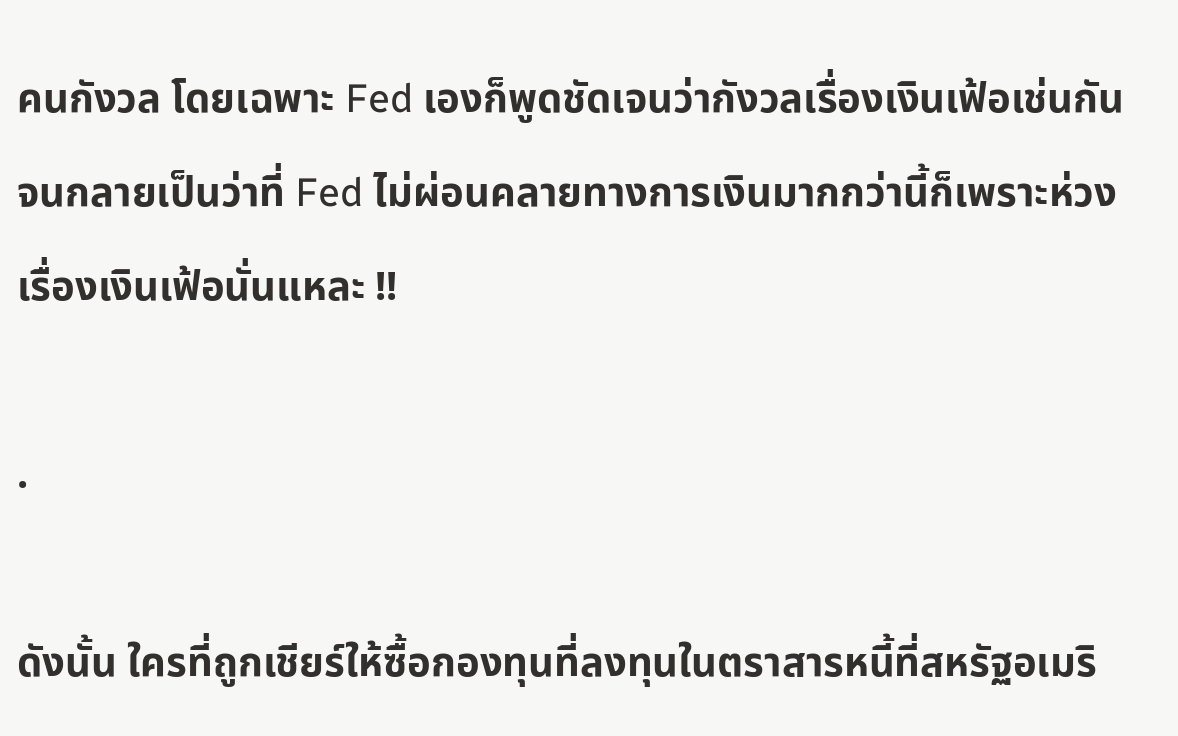คนกังวล โดยเฉพาะ Fed เองก็พูดชัดเจนว่ากังวลเรื่องเงินเฟ้อเช่นกัน จนกลายเป็นว่าที่ Fed ไม่ผ่อนคลายทางการเงินมากกว่านี้ก็เพราะห่วงเรื่องเงินเฟ้อนั่นแหละ !!

.

ดังนั้น ใครที่ถูกเชียร์ให้ซื้อกองทุนที่ลงทุนในตราสารหนี้ที่สหรัฐอเมริ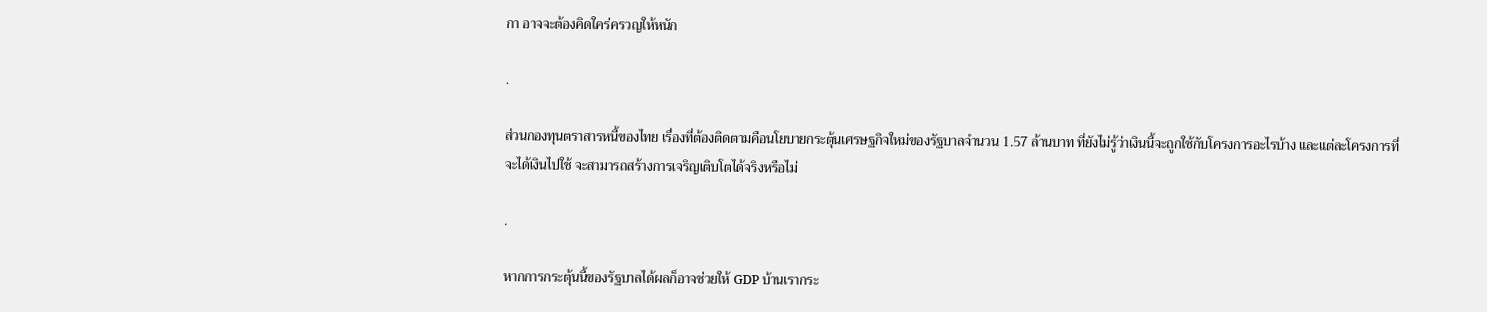กา อาจจะต้องคิดใคร่ครวญให้หนัก

.

ส่วนกองทุนตราสารหนี้ของไทย เรื่องที่ต้องติดตามคือนโยบายกระตุ้นเศรษฐกิจใหม่ของรัฐบาลจำนวน 1.57 ล้านบาท ที่ยังไม่รู้ว่าเงินนี้จะถูกใช้กับโครงการอะไรบ้าง และแต่ละโครงการที่จะได้เงินไปใช้ จะสามารถสร้างการเจริญเติบโตได้จริงหรือไม่

.

หากการกระตุ้นนี้ของรัฐบาลได้ผลก็อาจช่วยให้ GDP บ้านเรากระ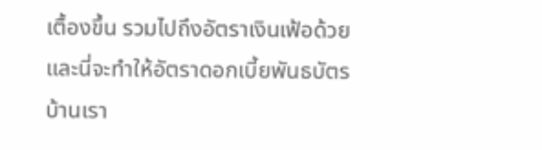เตื้องขึ้น รวมไปถึงอัตราเงินเฟ้อด้วย และนี่จะทำให้อัตราดอกเบี้ยพันธบัตรบ้านเรา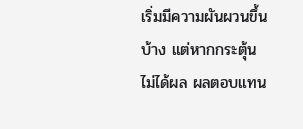เริ่มมีความผันผวนขึ้นบ้าง แต่หากกระตุ้นไม่ได้ผล ผลตอบแทน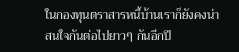ในกองทุนตราสารหนี้บ้านเราก็ยังคงน่าสนใจกันต่อไปยาวๆ กันอีกปี